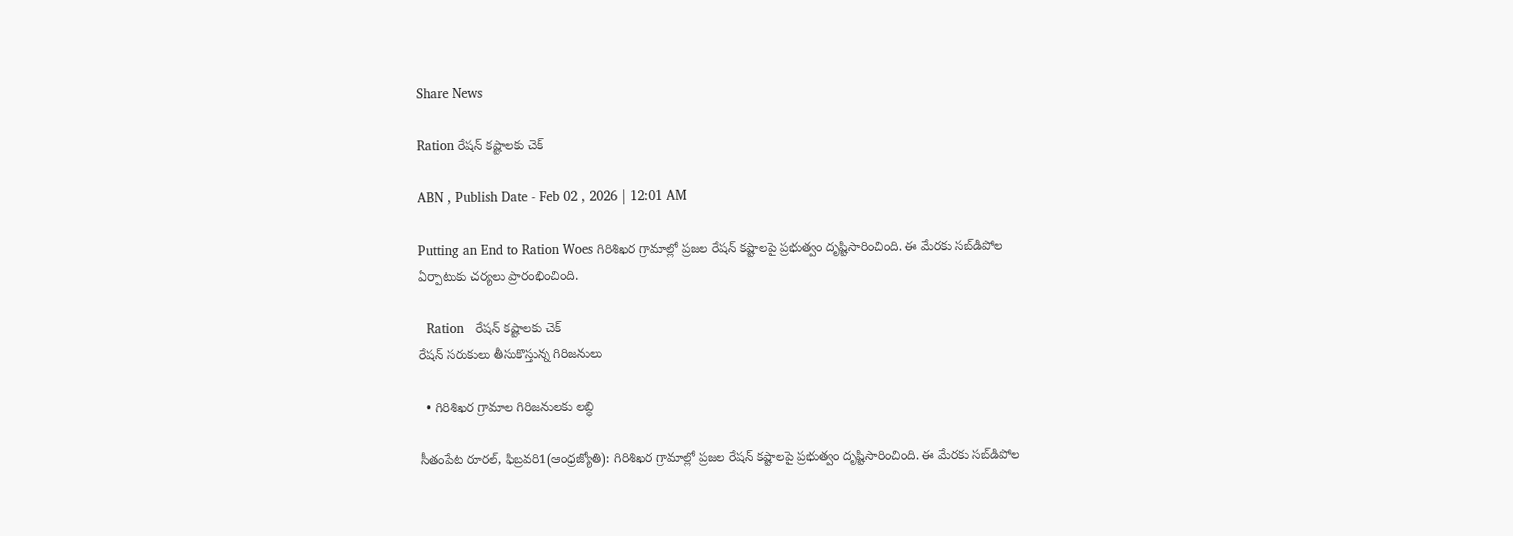Share News

Ration రేషన్‌ కష్టాలకు చెక్‌

ABN , Publish Date - Feb 02 , 2026 | 12:01 AM

Putting an End to Ration Woes గిరిశిఖర గ్రామాల్లో ప్రజల రేషన్‌ కష్టాలపై ప్రభుత్వం దృష్టిసారించింది. ఈ మేరకు సబ్‌డిపోల ఏర్పాటుకు చర్యలు ప్రారంభించింది.

  Ration   రేషన్‌ కష్టాలకు చెక్‌
రేషన్‌ సరుకులు తీసుకొస్తున్న గిరిజనులు

  • గిరిశిఖర గ్రామాల గిరిజనులకు లబ్ధి

సీతంపేట రూరల్‌, ఫిబ్రవరి1(ఆంధ్రజ్యోతి): గిరిశిఖర గ్రామాల్లో ప్రజల రేషన్‌ కష్టాలపై ప్రభుత్వం దృష్టిసారించింది. ఈ మేరకు సబ్‌డిపోల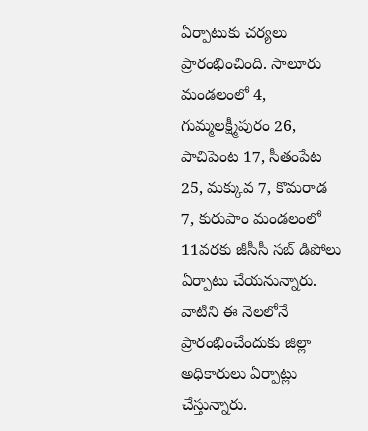ఏర్పాటుకు చర్యలు ప్రారంభించింది. సాలూరు మండలంలో 4, గుమ్మలక్ష్మీపురం 26, పాచిపెంట 17, సీతంపేట 25, మక్కువ 7, కొమరాడ 7, కురుపాం మండలంలో 11వరకు జీసీసీ సబ్‌ డిపోలు ఏర్పాటు చేయనున్నారు. వాటిని ఈ నెలలోనే ప్రారంభించేందుకు జిల్లా అధికారులు ఏర్పాట్లు చేస్తున్నారు.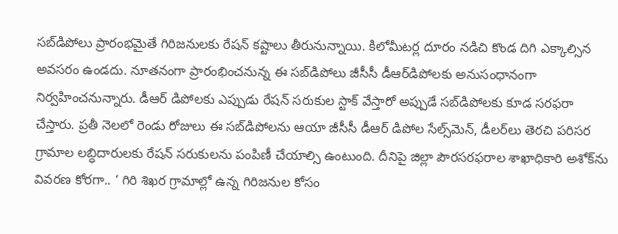సబ్‌డిపోలు ప్రారంభమైతే గిరిజనులకు రేషన్‌ కష్టాలు తీరునున్నాయి. కిలోమీటర్ల దూరం నడిచి కొండ దిగి ఎక్కాల్సిన అవసరం ఉండదు. నూతనంగా ప్రారంభించనున్న ఈ సబ్‌డిపోలు జీసీసీ డీఆర్‌డిపోలకు అనుసంధానంగా నిర్వహించనున్నారు. డీఆర్‌ డిపోలకు ఎప్పుడు రేషన్‌ సరుకుల స్టాక్‌ వేస్తారో అప్పుడే సబ్‌డిపోలకు కూడ సరఫరా చేస్తారు. ప్రతీ నెలలో రెండు రోజులు ఈ సబ్‌డిపోలను ఆయా జీసీసీ డీఆర్‌ డిపోల సేల్స్‌మెన్‌, డీలర్‌లు తెరచి పరిసర గ్రామాల లబ్ధిదారులకు రేషన్‌ సరుకులను పంపిణీ చేయాల్సి ఉంటుంది. దీనిపై జిల్లా పౌరసరఫరాల శాఖాధికారి అశోక్‌ను వివరణ కోరగా.. ‘ గిరి శిఖర గ్రామాల్లో ఉన్న గిరిజనుల కోసం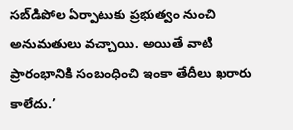సబ్‌డిపోల ఏర్పాటుకు ప్రభుత్వం నుంచి అనుమతులు వచ్చాయి. అయితే వాటి ప్రారంభానికి సంబంధించి ఇంకా తేదీలు ఖరారు కాలేదు.’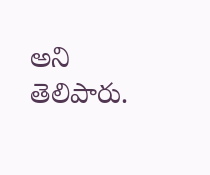అని తెలిపారు.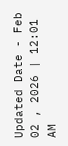Updated Date - Feb 02 , 2026 | 12:01 AM